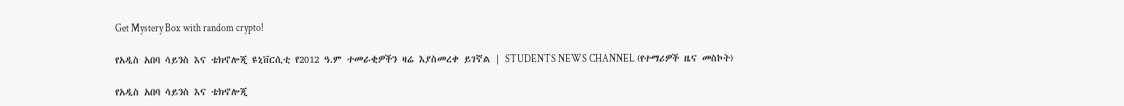Get Mystery Box with random crypto!

የአዲስ አበባ ሳይንስ እና ቴክኖሎጂ ዩኒቨርሲቲ የ2012 ዓ.ም ተመራቂዎችን ዛሬ እያስመረቀ ይገኛል | STUDENTS NEWS CHANNEL (የተማሪዎች ዜና መስኮት)

የአዲስ አበባ ሳይንስ እና ቴክኖሎጂ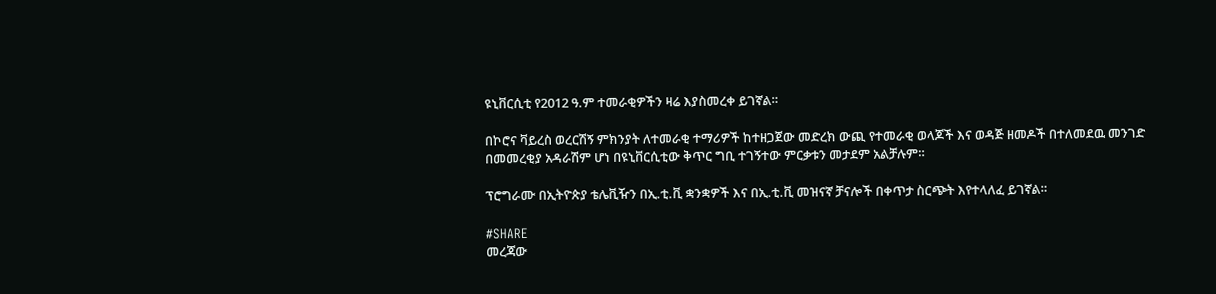ዩኒቨርሲቲ የ2012 ዓ.ም ተመራቂዎችን ዛሬ እያስመረቀ ይገኛል።

በኮሮና ቫይረስ ወረርሽኝ ምክንያት ለተመራቂ ተማሪዎች ከተዘጋጀው መድረክ ውጪ የተመራቂ ወላጆች እና ወዳጅ ዘመዶች በተለመደዉ መንገድ በመመረቂያ አዳራሽም ሆነ በዩኒቨርሲቲው ቅጥር ግቢ ተገኝተው ምርቃቱን መታደም አልቻሉም።

ፕሮግራሙ በኢትዮጵያ ቴሌቪዥን በኢ.ቲ.ቪ ቋንቋዎች እና በኢ.ቲ.ቪ መዝናኛ ቻናሎች በቀጥታ ስርጭት እየተላለፈ ይገኛል።

#SHARE
መረጃው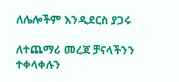ለሌሎችም እንዲደርስ ያጋሩ

ለተጨማሪ መረጃ ቻናላችንን ተቀላቀሉን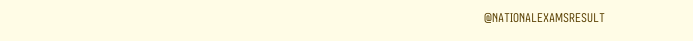@NATIONALEXAMSRESULT